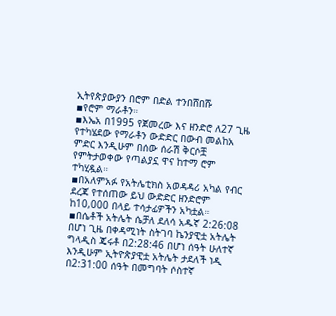ኢትየጵያውያን በሮም በድል ተንበሸበሹ
▪የሮም ማራቶን።
▪እኤአ በ1995 የጀመረው እና ዘንድሮ ለ27 ጊዜ የተካሄደው የማራቶን ውድድር በውብ መልከአ ምድር እንዲሁም በሰው ሰራሽ ቅርሶቿ የምትታወቀው የጣልያኗ ዋና ከተማ ሮም ተካሂዷል።
▪በአለምአፉ የአትሌቲክስ አወዳዳሪ አካል የብር ደረጃ የተሰጠው ይህ ውድድር ዘንድሮም ከ10,000 በላይ ተሳታፊዎችን አካቷል።
▪በሴቶች አትሌት ሴቻለ ደለሳ አዱኛ 2:26:08 በሆነ ጊዜ በቀዳሚነት ስትገባ ኬንያዊቷ አትሌት ግላዲስ ጄሩቶ በ2:28:46 በሆነ ሰዓት ሁለተኛ እንዲሁም ኢትዮጵያዊቷ አትሌት ታደለች ነዲ በ2:31:00 ሰዓት በመግባት ሶስተኛ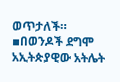ወጥታለች።
▪በወንዶች ደግሞ አኢትጵያዊው አትሌት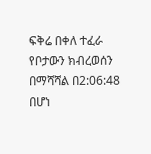ፍቅሬ በቀለ ተፈራ የቦታውን ክብረወሰን በማሻሻል በ2:06:48 በሆነ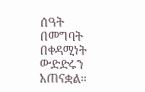ሰዓት በመግባት በቀዳሚነት ውድድሩን አጠናቋል።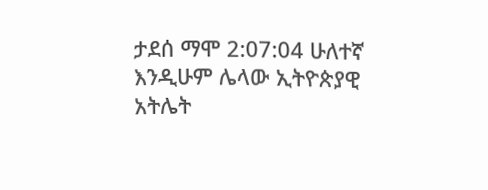ታደሰ ማሞ 2:07:04 ሁለተኛ እንዲሁም ሌላው ኢትዮጵያዊ አትሌት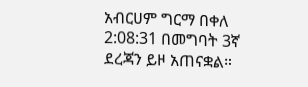አብርሀም ግርማ በቀለ 2:08:31 በመግባት 3ኛ ደረጃን ይዞ አጠናቋል።